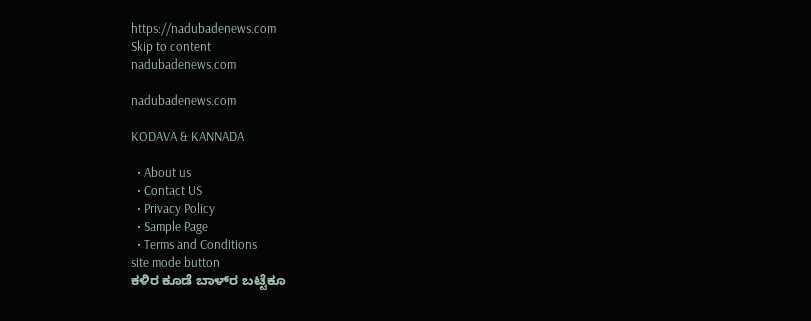https://nadubadenews.com
Skip to content
nadubadenews.com

nadubadenews.com

KODAVA & KANNADA

  • About us
  • Contact US
  • Privacy Policy
  • Sample Page
  • Terms and Conditions
site mode button
ಕಳಿರ ಕೂಡೆ ಬಾಳ್‌ರ ಬಟ್ಟೆಕೂ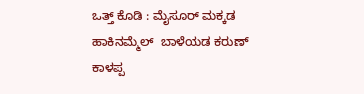ಒತ್ತ್‌ ಕೊಡಿ : ಮೈಸೂರ್‌ ಮಕ್ಕಡ ಹಾಕಿನಮ್ಮೆಲ್‌  ಬಾಳೆಯಡ ಕರುಣ್‌ ಕಾಳಪ್ಪ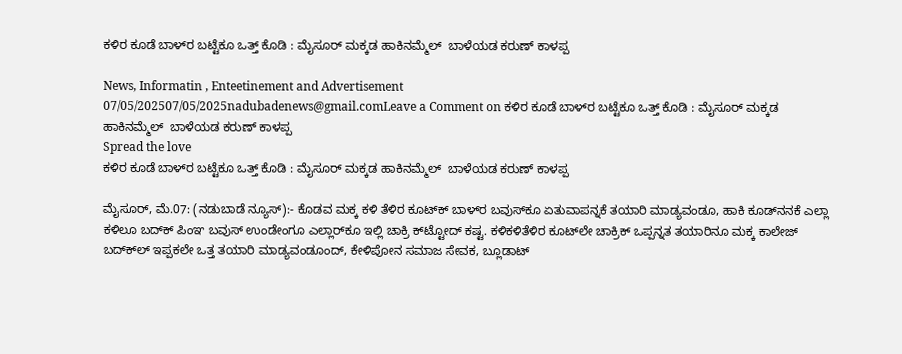ಕಳಿರ ಕೂಡೆ ಬಾಳ್‌ರ ಬಟ್ಟೆಕೂ ಒತ್ತ್‌ ಕೊಡಿ : ಮೈಸೂರ್‌ ಮಕ್ಕಡ ಹಾಕಿನಮ್ಮೆಲ್‌  ಬಾಳೆಯಡ ಕರುಣ್‌ ಕಾಳಪ್ಪ

News, Informatin , Enteetinement and Advertisement
07/05/202507/05/2025nadubadenews@gmail.comLeave a Comment on ಕಳಿರ ಕೂಡೆ ಬಾಳ್‌ರ ಬಟ್ಟೆಕೂ ಒತ್ತ್‌ ಕೊಡಿ : ಮೈಸೂರ್‌ ಮಕ್ಕಡ ಹಾಕಿನಮ್ಮೆಲ್‌  ಬಾಳೆಯಡ ಕರುಣ್‌ ಕಾಳಪ್ಪ
Spread the love
ಕಳಿರ ಕೂಡೆ ಬಾಳ್‌ರ ಬಟ್ಟೆಕೂ ಒತ್ತ್‌ ಕೊಡಿ : ಮೈಸೂರ್‌ ಮಕ್ಕಡ ಹಾಕಿನಮ್ಮೆಲ್‌  ಬಾಳೆಯಡ ಕರುಣ್‌ ಕಾಳಪ್ಪ

ಮೈಸೂರ್‌, ಮೆ.07: (ನಡುಬಾಡೆ ನ್ಯೂಸ್‌):- ಕೊಡವ ಮಕ್ಕ ಕಳಿ ತೆಳಿರ ಕೂಟ್‌ಕ್‌ ಬಾಳ್‌ರ ಬವುಸ್‌ಕೂ ಏತುವಾಪನ್ನಕೆ ತಯಾರಿ ಮಾಡ್ಯವಂಡೂ, ಹಾಕಿ ಕೂಡ್‌ನನಕೆ ಎಲ್ಲಾ ಕಳಿಲೂ ಬದ್‌ಕ್‌ ಪಿಂಞ ಬವುಸ್‌ ಉಂಡೇಂಗೂ ಎಲ್ಲಾರ್‌ಕೂ ಇಲ್ಲಿ ಚಾಕ್ರಿ ಕ್‌ಟ್ಟೋದ್‌ ಕಷ್ಟ. ಕಳಿಕಳಿತೆಳಿರ ಕೂಟ್‌ಲೇ ಚಾಕ್ರಿಕ್‌ ಒಪ್ಪನ್ನತ ತಯಾರಿನೂ ಮಕ್ಕ ಕಾಲೇಜ್‌ ಬದ್‌ಕ್‌ಲ್‌ ಇಪ್ಪಕಲೇ ಒತ್ತ ತಯಾರಿ ಮಾಡ್ಯವಂಡೂಂದ್‌, ಕೇಳಿಪೋನ ಸಮಾಜ ಸೇವಕ, ಬ್ಲೂಡಾಟ್‌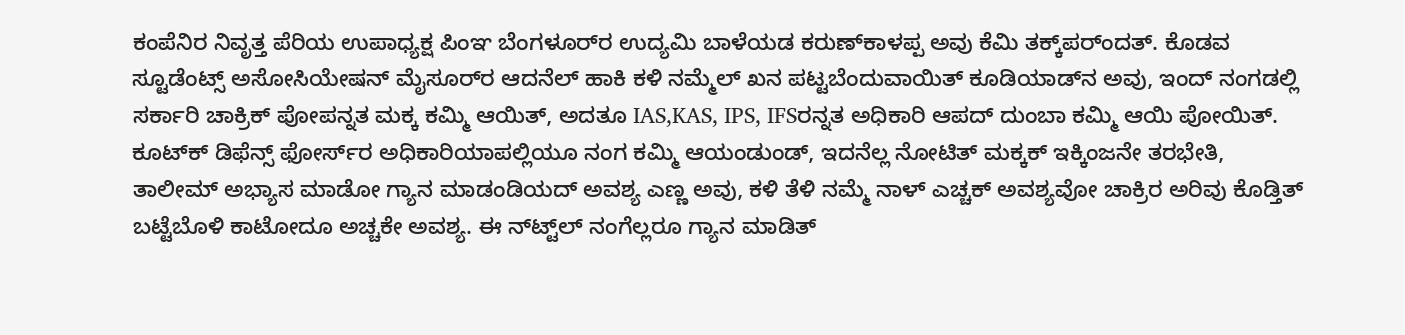ಕಂಪೆನಿರ ನಿವೃತ್ತ ಪೆರಿಯ ಉಪಾಧ್ಯಕ್ಷ ಪಿಂಞ ಬೆಂಗಳೂರ್‌ರ ಉದ್ಯಮಿ ಬಾಳೆಯಡ ಕರುಣ್‌ಕಾಳಪ್ಪ ಅವು ಕೆಮಿ ತಕ್ಕ್‌ಪರ್ಂದತ್. ಕೊಡವ ಸ್ಟೂಡೆಂಟ್ಸ್ ಅಸೋಸಿಯೇಷನ್ ಮೈಸೂರ್‌ರ ಆದನೆಲ್‌ ಹಾಕಿ ಕಳಿ ನಮ್ಮೆಲ್‌ ಖನ ಪಟ್ಟಬೆಂದುವಾಯಿತ್‌ ಕೂಡಿಯಾಡ್‌ನ ಅವು, ಇಂದ್‌ ನಂಗಡಲ್ಲಿ ಸರ್ಕಾರಿ ಚಾಕ್ರಿಕ್‌ ಪೋಪನ್ನತ ಮಕ್ಕ ಕಮ್ಮಿ ಆಯಿತ್‌, ಅದತೂ IAS,KAS, IPS, IFSರನ್ನತ ಅಧಿಕಾರಿ ಆಪದ್‌ ದುಂಬಾ ಕಮ್ಮಿ ಆಯಿ ಪೋಯಿತ್.  ಕೂಟ್‌ಕ್‌ ಡಿಫೆನ್ಸ್‌ ಫೋರ್ಸ್‌ರ ಅಧಿಕಾರಿಯಾಪಲ್ಲಿಯೂ ನಂಗ ಕಮ್ಮಿ ಆಯಂಡುಂಡ್‌, ಇದನೆಲ್ಲ ನೋಟಿತ್‌ ಮಕ್ಕಕ್‌ ಇಕ್ಕಿಂಜನೇ ತರಭೇತಿ, ತಾಲೀಮ್‌ ಅಭ್ಯಾಸ ಮಾಡೋ ಗ್ಯಾನ ಮಾಡಂಡಿಯದ್‌ ಅವಶ್ಯ ಎಣ್ಣ ಅವು, ಕಳಿ ತೆಳಿ ನಮ್ಮೆ ನಾಳ್‌ ಎಚ್ಚಕ್‌ ಅವಶ್ಯವೋ ಚಾಕ್ರಿರ ಅರಿವು ಕೊಡ್ತಿತ್‌ ಬಟ್ಟೆಬೊಳಿ ಕಾಟೋದೂ ಅಚ್ಚಕೇ ಅವಶ್ಯ. ಈ ನ್‌ಟ್ಟ್‌ಲ್‌ ನಂಗೆಲ್ಲರೂ ಗ್ಯಾನ ಮಾಡಿತ್‌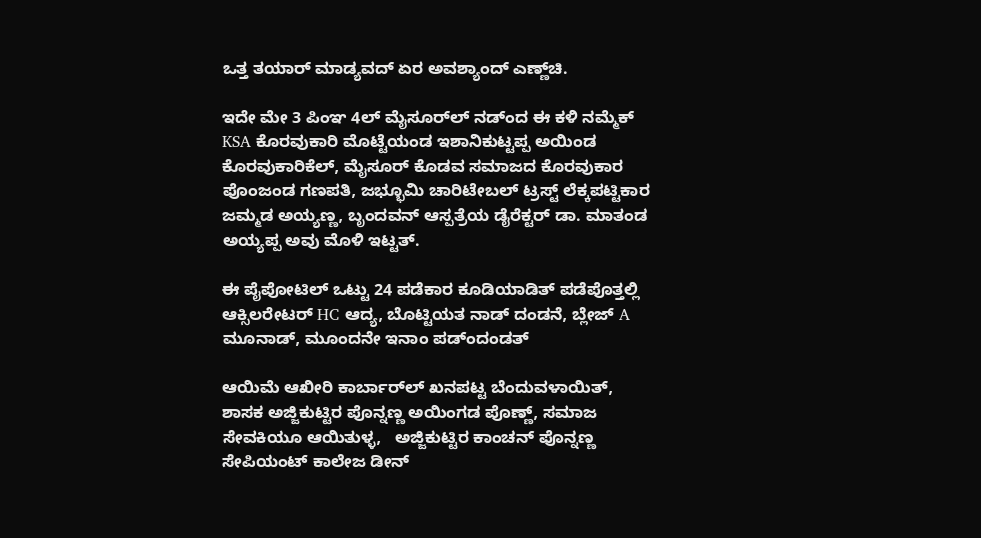ಒತ್ತ ತಯಾರ್‌ ಮಾಡ್ಯವದ್‌ ಏರ ಅವಶ್ಯಾಂದ್‌ ಎಣ್ಣ್‌ಚಿ.

ಇದೇ ಮೇ 3 ಪಿಂಞ 4ಲ್‌ ಮೈಸೂರ್‌ಲ್‌ ನಡ್ಂದ ಈ ಕಳಿ ನಮ್ಮೆಕ್‌ KSA ಕೊರವುಕಾರಿ ಮೊಟ್ಟೆಯಂಡ ಇಶಾನಿಕುಟ್ಟಪ್ಪ ಅಯಿಂಡ ಕೊರವುಕಾರಿಕೆಲ್‌, ಮೈಸೂರ್ ಕೊಡವ ಸಮಾಜದ ಕೊರವುಕಾರ ಪೊಂಜಂಡ ಗಣಪತಿ, ಜಭ್ಭೂಮಿ ಚಾರಿಟೇಬಲ್ ಟ್ರಸ್ಟ್‌ ಲೆಕ್ಕಪಟ್ಟಿಕಾರ ಜಮ್ಮಡ ಅಯ್ಯಣ್ಣ, ಬೃಂದವನ್ ಆಸ್ಪತ್ರೆಯ ಡೈರೆಕ್ಟರ್ ಡಾ. ಮಾತಂಡ ಅಯ್ಯಪ್ಪ ಅವು ಮೊಳಿ ಇಟ್ಟತ್.

ಈ ಪೈಪೋಟಿಲ್‌ ಒಟ್ಟು 24 ಪಡೆಕಾರ ಕೂಡಿಯಾಡಿತ್‌ ಪಡೆಪೊತ್ತಲ್ಲಿ ಆಕ್ಸಿಲರೇಟರ್‌ HC ಆದ್ಯ, ಬೊಟ್ಟಿಯತ ನಾಡ್‌ ದಂಡನೆ, ಬ್ಲೇಜ್‌ A ಮೂನಾಡ್‌, ಮೂಂದನೇ ಇನಾಂ ಪಡ್ಂದಂಡತ್

ಆಯಿಮೆ ಆಖೀರಿ ಕಾರ್ಬಾರ್‌ಲ್‌ ಖನಪಟ್ಟ ಬೆಂದುವಳಾಯಿತ್‌, ಶಾಸಕ ಅಜ್ಜಿಕುಟ್ಟಿರ ಪೊನ್ನಣ್ಣ ಅಯಿಂಗಡ ಪೊಣ್ಣ್‌, ಸಮಾಜ ಸೇವಕಿಯೂ ಆಯಿತುಳ್ಳ,   ಅಜ್ಜಿಕುಟ್ಟಿರ ಕಾಂಚನ್‌ ಪೊನ್ನಣ್ಣ ಸೇಪಿಯಂಟ್ ಕಾಲೇಜ ಡೀನ್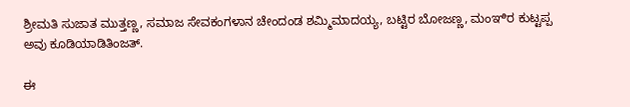ಶ್ರೀಮತಿ ಸುಜಾತ ಮುತ್ತಣ್ಣ, ಸಮಾಜ ಸೇವಕಂಗಳಾನ ಚೇಂದಂಡ ಶಮ್ಮಿಮಾದಯ್ಯ, ಬಟ್ಟಿರ ಬೋಜಣ್ಣ, ಮಂಞಿರ ಕುಟ್ಟಪ್ಪ  ಅವು ಕೂಡಿಯಾಡಿತಿಂಜತ್.

ಈ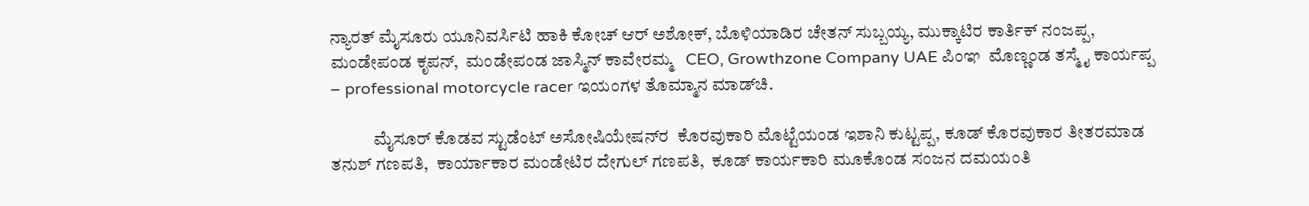ನ್ಯಾರತ್‌ ಮೈಸೂರು ಯೂನಿವರ್ಸಿಟಿ ಹಾಕಿ ಕೋಚ್ ಆರ್ ಅಶೋಕ್, ಬೊಳಿಯಾಡಿರ ಚೇತನ್ ಸುಬ್ಬಯ್ಯ, ಮುಕ್ಕಾಟಿರ ಕಾರ್ತಿಕ್ ನಂಜಪ್ಪ, ಮಂಡೇಪಂಡ ಕೃಪನ್,  ಮಂಡೇಪಂಡ ಜಾಸ್ಮಿನ್ ಕಾವೇರಮ್ಮ   CEO, Growthzone Company UAE ಪಿಂಞ  ಮೊಣ್ಣಂಡ ತಸ್ಮೈ ಕಾರ್ಯಪ್ಪ – professional motorcycle racer ಇಯಂಗಳ ತೊಮ್ಮಾನ ಮಾಡ್‌ಚಿ.

            ಮೈಸೂರ್‌ ಕೊಡವ ಸ್ಟುಡೆಂಟ್‌ ಅಸೋಷಿಯೇಷನ್‌ರ  ಕೊರವುಕಾರಿ ಮೊಟ್ಟೆಯಂಡ ಇಶಾನಿ ಕುಟ್ಟಪ್ಪ, ಕೂಡ್‌ ಕೊರವುಕಾರ ತೀತರಮಾಡ ತನುಶ್‌ ಗಣಪತಿ,  ಕಾರ್ಯಾಕಾರ ಮಂಡೇಟಿರ ದೇಗುಲ್‌ ಗಣಪತಿ,  ಕೂಡ್‌ ಕಾರ್ಯಕಾರಿ ಮೂಕೊಂಡ ಸಂಜನ ದಮಯಂತಿ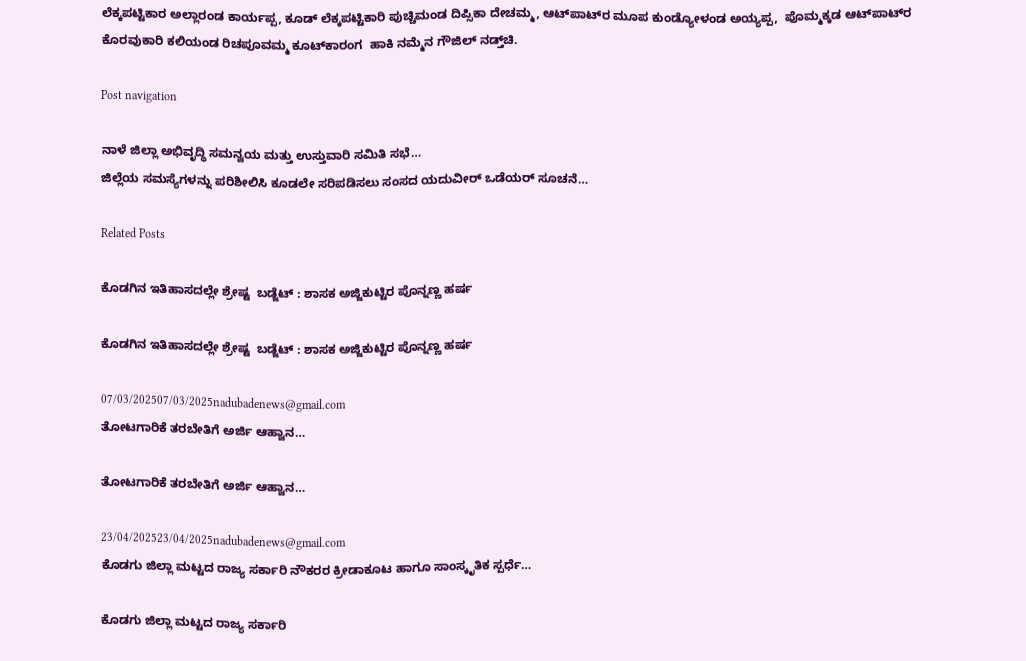ಲೆಕ್ಕಪಟ್ಟಿಕಾರ ಅಲ್ಲಾರಂಡ ಕಾರ್ಯಪ್ಪ, ಕೂಡ್‌ ಲೆಕ್ಕಪಟ್ಟಿಕಾರಿ ಪುಚ್ಚಿಮಂಡ ದಿಪ್ಸಿಕಾ ದೇಚಮ್ಮ, ಆಟ್‌ಪಾಟ್‌ರ ಮೂಪ ಕುಂಡ್ಯೋಳಂಡ ಅಯ್ಯಪ್ಪ,  ಪೊಮ್ಮಕ್ಕಡ ಆಟ್‌ಪಾಟ್‌ರ ಕೊರವುಕಾರಿ ಕಲಿಯಂಡ ರಿಚಪೂವಮ್ಮ ಕೂಟ್‌ಕಾರಂಗ  ಹಾಕಿ ನಮ್ಮೆನ ಗೌಜಿಲ್‌ ನಡ್ತ್‌ಚಿ.

Post navigation

ನಾಳೆ ಜಿಲ್ಲಾ ಅಭಿವೃದ್ಧಿ ಸಮನ್ವಯ ಮತ್ತು ಉಸ್ತುವಾರಿ ಸಮಿತಿ ಸಭೆ…
ಜಿಲ್ಲೆಯ ಸಮಸ್ಯೆಗಳನ್ನು ಪರಿಶೀಲಿಸಿ ಕೂಡಲೇ ಸರಿಪಡಿಸಲು ಸಂಸದ ಯದುವೀರ್ ಒಡೆಯರ್‌ ಸೂಚನೆ…

Related Posts

ಕೊಡಗಿನ ಇತಿಹಾಸದಲ್ಲೇ ಶ್ರೇಷ್ಟ  ಬಡ್ಜೆಟ್‌ : ಶಾಸಕ ಅಜ್ಜಿಕುಟ್ಟಿರ ಪೊನ್ನಣ್ಣ ಹರ್ಷ

ಕೊಡಗಿನ ಇತಿಹಾಸದಲ್ಲೇ ಶ್ರೇಷ್ಟ  ಬಡ್ಜೆಟ್‌ : ಶಾಸಕ ಅಜ್ಜಿಕುಟ್ಟಿರ ಪೊನ್ನಣ್ಣ ಹರ್ಷ

07/03/202507/03/2025nadubadenews@gmail.com
ತೋಟಗಾರಿಕೆ ತರಬೇತಿಗೆ ಅರ್ಜಿ ಆಹ್ವಾನ…

ತೋಟಗಾರಿಕೆ ತರಬೇತಿಗೆ ಅರ್ಜಿ ಆಹ್ವಾನ…

23/04/202523/04/2025nadubadenews@gmail.com
ಕೊಡಗು ಜಿಲ್ಲಾ ಮಟ್ಟದ ರಾಜ್ಯ ಸರ್ಕಾರಿ ನೌಕರರ ಕ್ರೀಡಾಕೂಟ ಹಾಗೂ ಸಾಂಸ್ಕೃತಿಕ ಸ್ಪರ್ಧೆ…

ಕೊಡಗು ಜಿಲ್ಲಾ ಮಟ್ಟದ ರಾಜ್ಯ ಸರ್ಕಾರಿ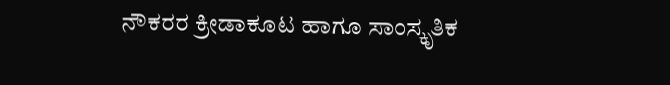ನೌಕರರ ಕ್ರೀಡಾಕೂಟ ಹಾಗೂ ಸಾಂಸ್ಕೃತಿಕ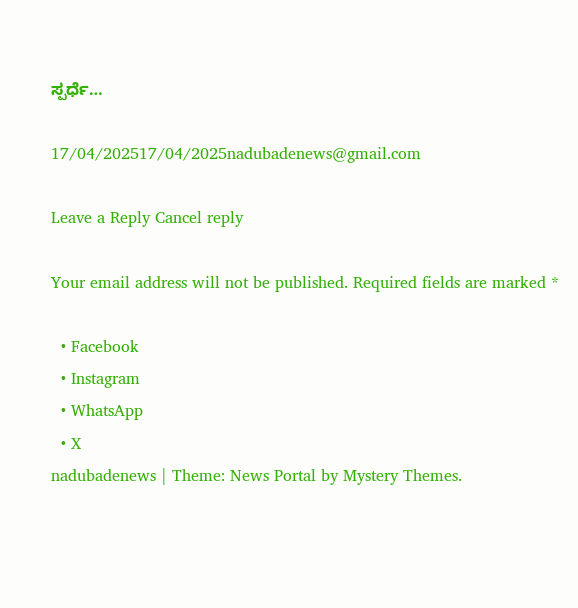ಸ್ಪರ್ಧೆ…

17/04/202517/04/2025nadubadenews@gmail.com

Leave a Reply Cancel reply

Your email address will not be published. Required fields are marked *

  • Facebook
  • Instagram
  • WhatsApp
  • X
nadubadenews | Theme: News Portal by Mystery Themes.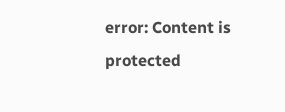error: Content is protected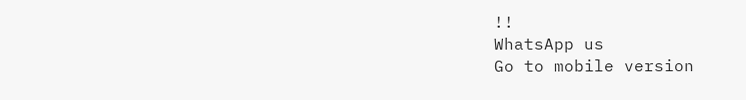!!
WhatsApp us
Go to mobile version